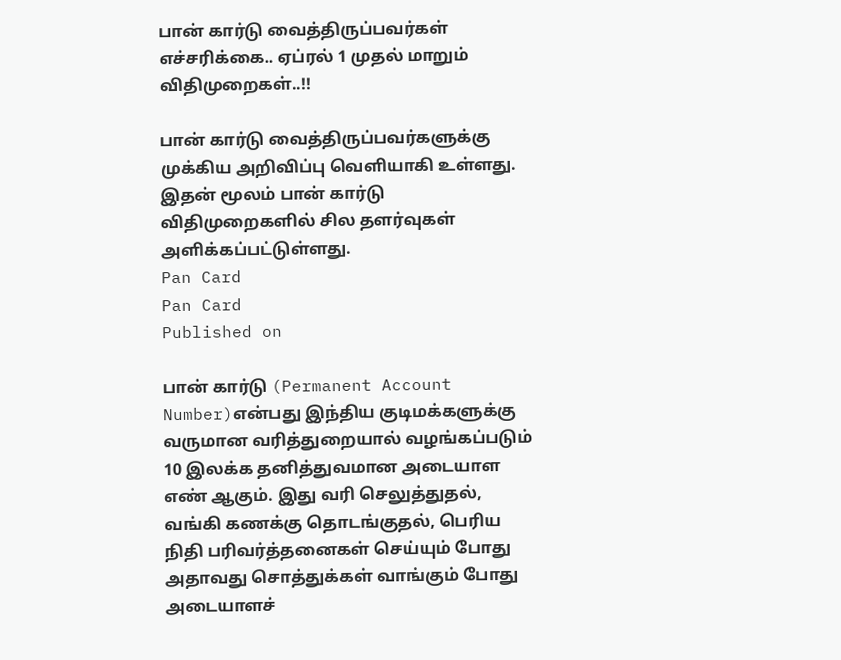பான் கார்டு வைத்திருப்பவர்கள் எச்சரிக்கை.. ஏப்ரல் 1 முதல் மாறும் விதிமுறைகள்..!!

பான் கார்டு வைத்திருப்பவர்களுக்கு முக்கிய அறிவிப்பு வெளியாகி உள்ளது. இதன் மூலம் பான் கார்டு விதிமுறைகளில் சில தளர்வுகள் அளிக்கப்பட்டுள்ளது.
Pan Card
Pan Card
Published on

பான் கார்டு (Permanent Account Number)என்பது இந்திய குடிமக்களுக்கு வருமான வரித்துறையால் வழங்கப்படும் 10 இலக்க தனித்துவமான அடையாள எண் ஆகும். இது வரி செலுத்துதல், வங்கி கணக்கு தொடங்குதல், பெரிய நிதி பரிவர்த்தனைகள் செய்யும் போது அதாவது சொத்துக்கள் வாங்கும் போது அடையாளச்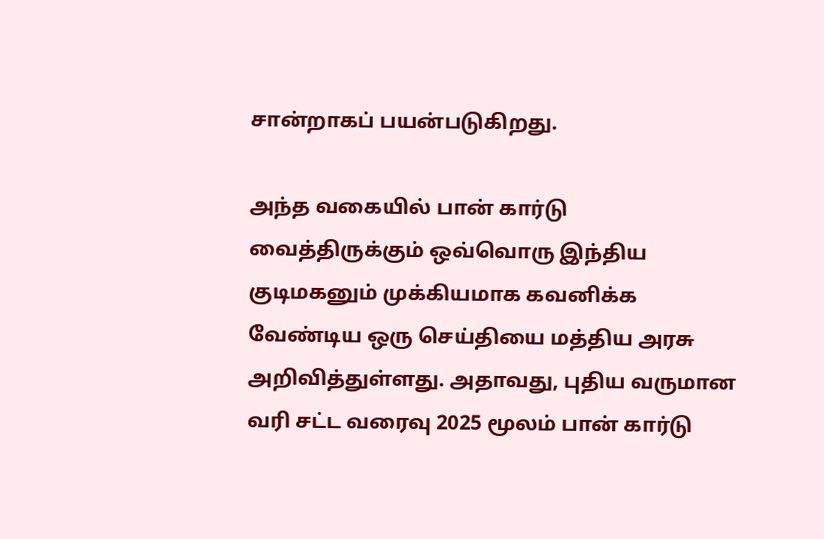சான்றாகப் பயன்படுகிறது.

அந்த வகையில் பான் கார்டு வைத்திருக்கும் ஒவ்வொரு இந்திய குடிமகனும் முக்கியமாக கவனிக்க வேண்டிய ஒரு செய்தியை மத்திய அரசு அறிவித்துள்ளது. அதாவது, புதிய வருமான வரி சட்ட வரைவு 2025 மூலம் பான் கார்டு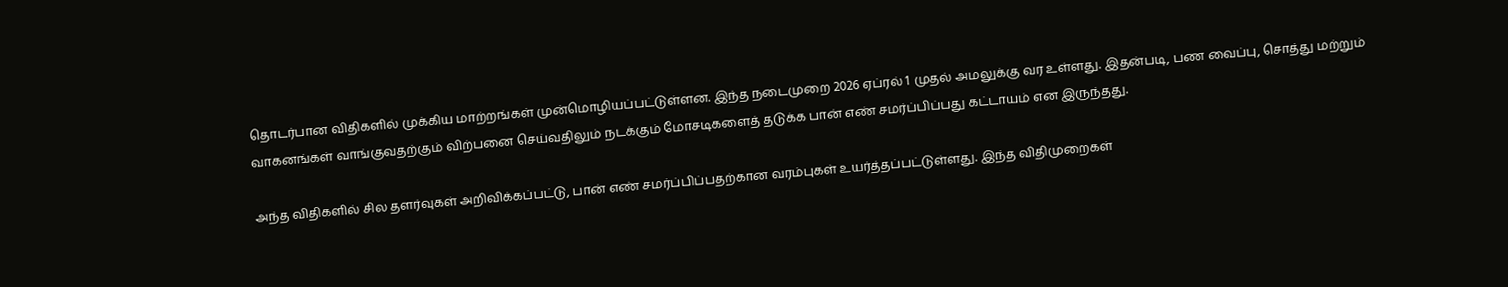தொடர்பான விதிகளில் முக்கிய மாற்றங்கள் முன்மொழியப்பட்டுள்ளன. இந்த நடைமுறை 2026 ஏப்ரல் 1 முதல் அமலுக்கு வர உள்ளது. இதன்படி, பண வைப்பு, சொத்து மற்றும் வாகனங்கள் வாங்குவதற்கும் விற்பனை செய்வதிலும் நடக்கும் மோசடிகளைத் தடுக்க பான் எண் சமர்ப்பிப்பது கட்டாயம் என இருந்தது.

அந்த விதிகளில் சில தளர்வுகள் அறிவிக்கப்பட்டு, பான் எண் சமர்ப்பிப்பதற்கான வரம்புகள் உயர்த்தப்பட்டுள்ளது. இந்த விதிமுறைகள்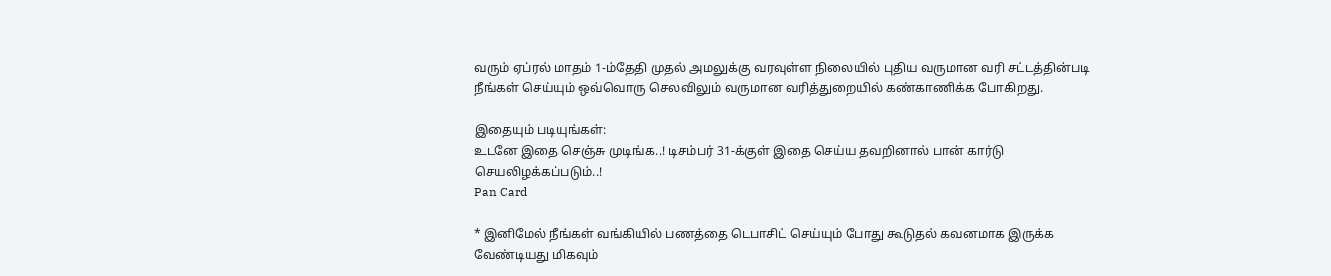வரும் ஏப்ரல் மாதம் 1-ம்தேதி முதல் அமலுக்கு வரவுள்ள நிலையில் புதிய வருமான வரி சட்டத்தின்படி நீங்கள் செய்யும் ஒவ்வொரு செலவிலும் வருமான வரித்துறையில் கண்காணிக்க போகிறது.

இதையும் படியுங்கள்:
உடனே இதை செஞ்சு முடிங்க..! டிசம்பர் 31-க்குள் இதை செய்ய தவறினால் பான் கார்டு செயலிழக்கப்படும்..!
Pan Card

* இனிமேல் நீங்கள் வங்கியில் பணத்தை டெபாசிட் செய்யும் போது கூடுதல் கவனமாக இருக்க வேண்டியது மிகவும்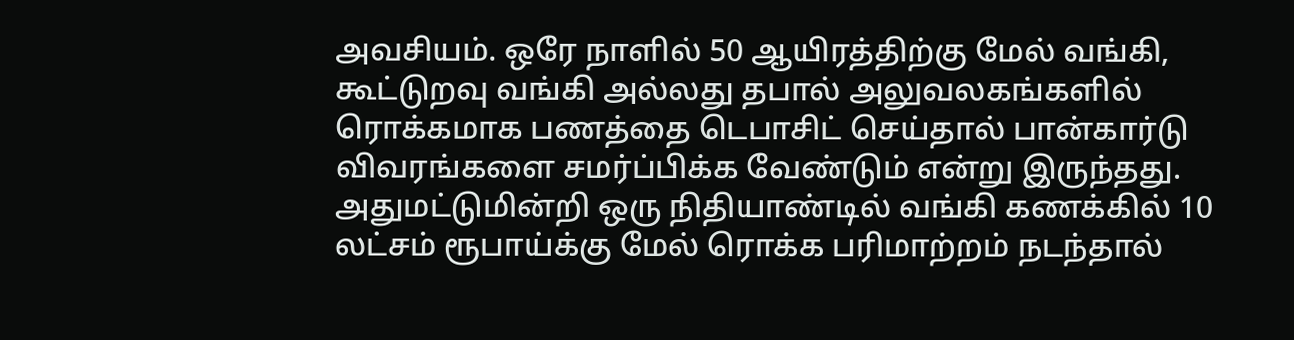அவசியம். ஒரே நாளில் 50 ஆயிரத்திற்கு மேல் வங்கி, கூட்டுறவு வங்கி அல்லது தபால் அலுவலகங்களில் ரொக்கமாக பணத்தை டெபாசிட் செய்தால் பான்கார்டு விவரங்களை சமர்ப்பிக்க வேண்டும் என்று இருந்தது. அதுமட்டுமின்றி ஒரு நிதியாண்டில் வங்கி கணக்கில் 10 லட்சம் ரூபாய்க்கு மேல் ரொக்க பரிமாற்றம் நடந்தால்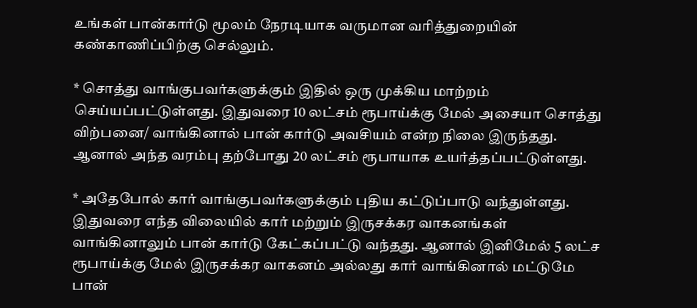உங்கள் பான்கார்டு மூலம் நேரடியாக வருமான வரித்துறையின் கண்காணிப்பிற்கு செல்லும்.

* சொத்து வாங்குபவர்களுக்கும் இதில் ஒரு முக்கிய மாற்றம் செய்யப்பட்டுள்ளது. இதுவரை 10 லட்சம் ரூபாய்க்கு மேல் அசையா சொத்து விற்பனை/ வாங்கினால் பான் கார்டு அவசியம் என்ற நிலை இருந்தது. ஆனால் அந்த வரம்பு தற்போது 20 லட்சம் ரூபாயாக உயர்த்தப்பட்டுள்ளது.

* அதேபோல் கார் வாங்குபவர்களுக்கும் புதிய கட்டுப்பாடு வந்துள்ளது. இதுவரை எந்த விலையில் கார் மற்றும் இருசக்கர வாகனங்கள் வாங்கினாலும் பான் கார்டு கேட்கப்பட்டு வந்தது. ஆனால் இனிமேல் 5 லட்ச ரூபாய்க்கு மேல் இருசக்கர வாகனம் அல்லது கார் வாங்கினால் மட்டுமே பான்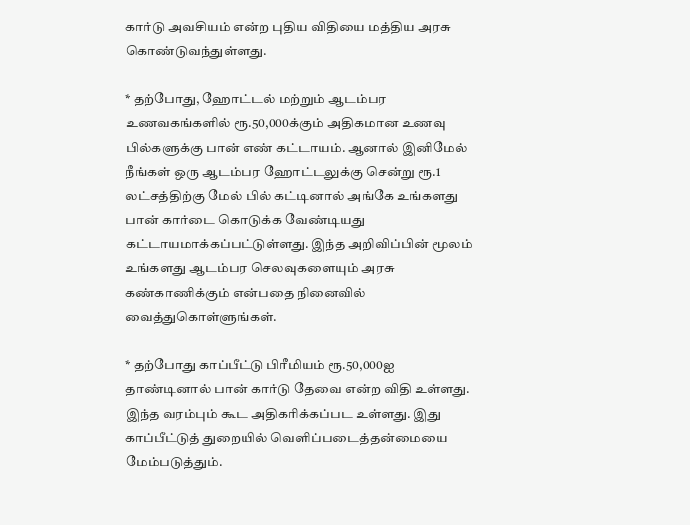கார்டு அவசியம் என்ற புதிய விதியை மத்திய அரசு கொண்டுவந்துள்ளது.

* தற்போது, ஹோட்டல் மற்றும் ஆடம்பர உணவகங்களில் ரூ.50,000க்கும் அதிகமான உணவு பில்களுக்கு பான் எண் கட்டாயம். ஆனால் இனிமேல் நீங்கள் ஒரு ஆடம்பர ஹோட்டலுக்கு சென்று ரூ.1 லட்சத்திற்கு மேல் பில் கட்டினால் அங்கே உங்களது பான் கார்டை கொடுக்க வேண்டியது கட்டாயமாக்கப்பட்டுள்ளது. இந்த அறிவிப்பின் மூலம் உங்களது ஆடம்பர செலவுகளையும் அரசு கண்காணிக்கும் என்பதை நினைவில் வைத்துகொள்ளுங்கள்.

* தற்போது காப்பீட்டு பிரீமியம் ரூ.50,000ஐ தாண்டினால் பான் கார்டு தேவை என்ற விதி உள்ளது. இந்த வரம்பும் கூட அதிகரிக்கப்பட உள்ளது. இது காப்பீட்டுத் துறையில் வெளிப்படைத்தன்மையை மேம்படுத்தும்.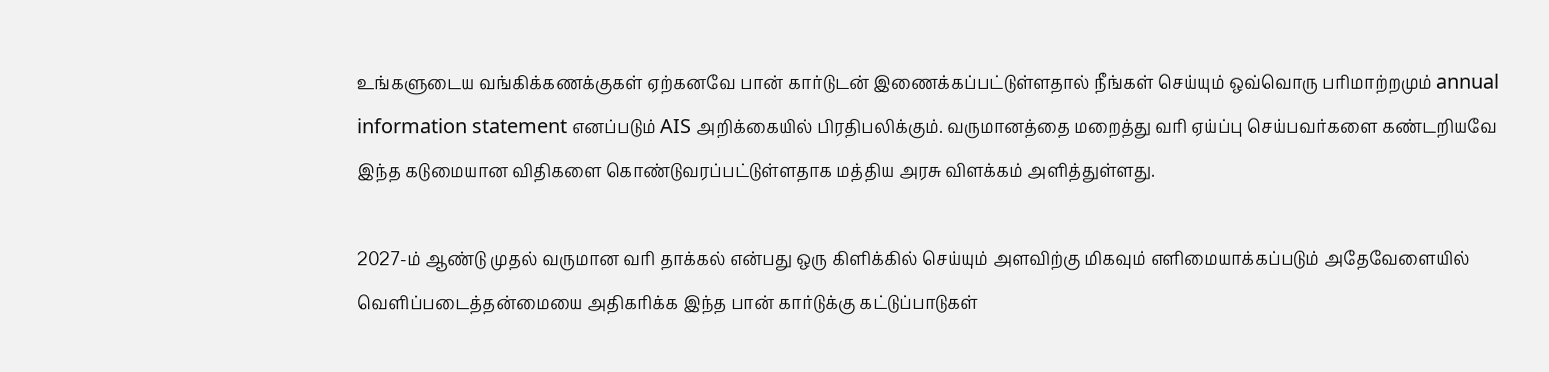உங்களுடைய வங்கிக்கணக்குகள் ஏற்கனவே பான் கார்டுடன் இணைக்கப்பட்டுள்ளதால் நீங்கள் செய்யும் ஒவ்வொரு பரிமாற்றமும் annual information statement எனப்படும் AIS அறிக்கையில் பிரதிபலிக்கும். வருமானத்தை மறைத்து வரி ஏய்ப்பு செய்பவர்களை கண்டறியவே இந்த கடுமையான விதிகளை கொண்டுவரப்பட்டுள்ளதாக மத்திய அரசு விளக்கம் அளித்துள்ளது.

2027-ம் ஆண்டு முதல் வருமான வரி தாக்கல் என்பது ஒரு கிளிக்கில் செய்யும் அளவிற்கு மிகவும் எளிமையாக்கப்படும் அதேவேளையில் வெளிப்படைத்தன்மையை அதிகரிக்க இந்த பான் கார்டுக்கு கட்டுப்பாடுகள்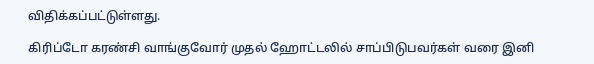விதிக்கப்பட்டுள்ளது.

கிரிப்டோ கரண்சி வாங்குவோர் முதல் ஹோட்டலில் சாப்பிடுபவர்கள் வரை இனி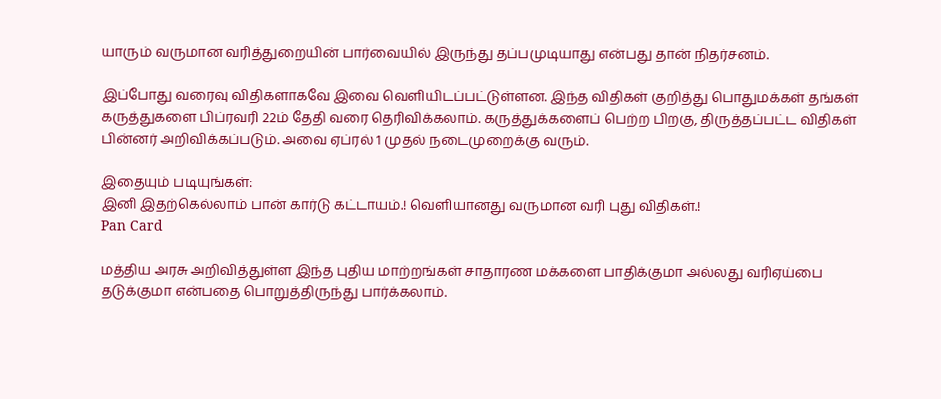யாரும் வருமான வரித்துறையின் பார்வையில் இருந்து தப்பமுடியாது என்பது தான் நிதர்சனம்.

இப்போது வரைவு விதிகளாகவே இவை வெளியிடப்பட்டுள்ளன. இந்த விதிகள் குறித்து பொதுமக்கள் தங்கள் கருத்துகளை பிப்ரவரி 22ம் தேதி வரை தெரிவிக்கலாம். கருத்துக்களைப் பெற்ற பிறகு, திருத்தப்பட்ட விதிகள் பின்னர் அறிவிக்கப்படும். அவை ஏப்ரல் 1 முதல் நடைமுறைக்கு வரும்.

இதையும் படியுங்கள்:
இனி இதற்கெல்லாம் பான் கார்டு கட்டாயம்.! வெளியானது வருமான வரி புது விதிகள்.!
Pan Card

மத்திய அரசு அறிவித்துள்ள இந்த புதிய மாற்றங்கள் சாதாரண மக்களை பாதிக்குமா அல்லது வரிஏய்பை தடுக்குமா என்பதை பொறுத்திருந்து பார்க்கலாம்.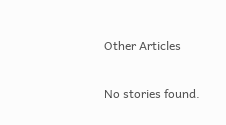Other Articles

No stories found.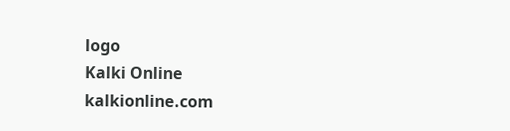logo
Kalki Online
kalkionline.com